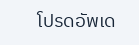โปรดอัพเด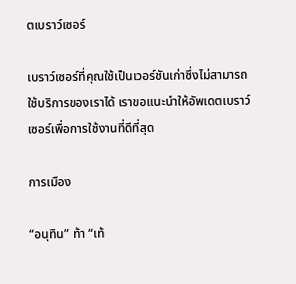ตเบราว์เซอร์

เบราว์เซอร์ที่คุณใช้เป็นเวอร์ชันเก่าซึ่งไม่สามารถใช้บริการของเราได้ เราขอแนะนำให้อัพเดตเบราว์เซอร์เพื่อการใช้งานที่ดีที่สุด

การเมือง

“อนุทิน” ท้า “เท้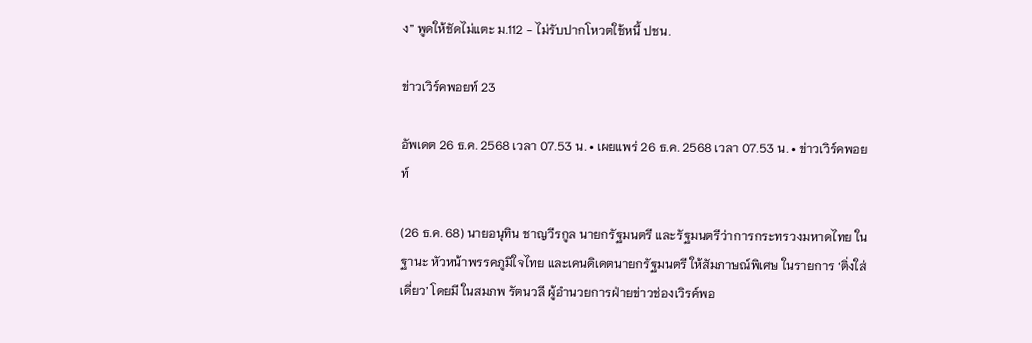ง” พูดให้ชัดไม่แตะ ม.112 - ไม่รับปากโหวตใช้หนี้ ปชน.

ข่าวเวิร์คพอยท์ 23

อัพเดต 26 ธ.ค. 2568 เวลา 07.53 น. • เผยแพร่ 26 ธ.ค. 2568 เวลา 07.53 น. • ข่าวเวิร์คพอยท์

(26 ธ.ค. 68) นายอนุทิน ชาญวีรกูล นายกรัฐมนตรี และรัฐมนตรีว่าการกระทรวงมหาดไทย ในฐานะ หัวหน้าพรรคภูมิใจไทย และเคนดิเดตนายกรัฐมนตรี ให้สัมภาษณ์พิเศษ ในรายการ ‘ติ่งใส่เดี่ยว’ โดยมี ในสมภพ รัตนวลี ผู้อํานวยการฝ่ายข่าวช่องเวิรค์พอ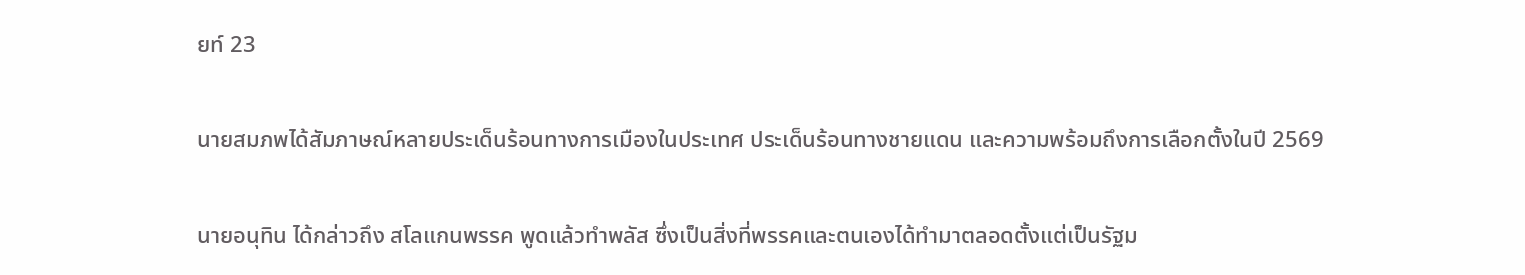ยท์ 23

นายสมภพได้สัมภาษณ์หลายประเด็นร้อนทางการเมืองในประเทศ ประเด็นร้อนทางชายแดน และความพร้อมถึงการเลือกตั้งในปี 2569

นายอนุทิน ได้กล่าวถึง สโลแกนพรรค พูดแล้วทำพลัส ซึ่งเป็นสิ่งที่พรรคและตนเองได้ทำมาตลอดตั้งแต่เป็นรัฐม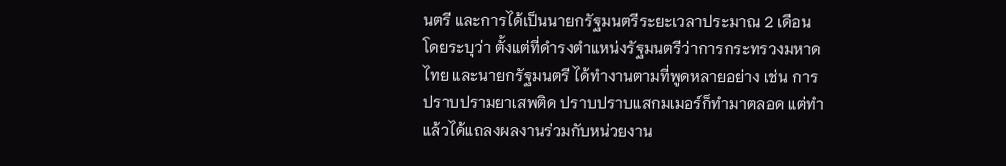นตรี และการได้เป็นนายกรัฐมนตรีระยะเวลาประมาณ 2 เดือน โดยระบุว่า ตั้งแต่ที่ดำรงตำแหน่งรัฐมนตรีว่าการกระทรวงมหาดไทย และนายกรัฐมนตรี ได้ทำงานตามที่พูดหลายอย่าง เช่น การปราบปรามยาเสพติด ปราบปราบแสกมเมอร์ก็ทำมาตลอด แต่ทำแล้วได้แถลงผลงานร่วมกับหน่วยงาน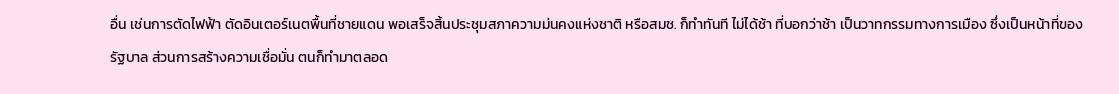อื่น เช่นการตัดไฟฟ้า ตัดอินเตอร์เนตพื้นที่ชายแดน พอเสร็จสิ้นประชุมสภาความม่นคงแห่งชาติ หรือสมช. ก็ทำทันที ไม่ได้ช้า ที่บอกว่าช้า เป็นวาทกรรมทางการเมือง ซึ่งเป็นหน้าที่ของรัฐบาล ส่วนการสร้างความเชื่อมั่น ตนก็ทำมาตลอด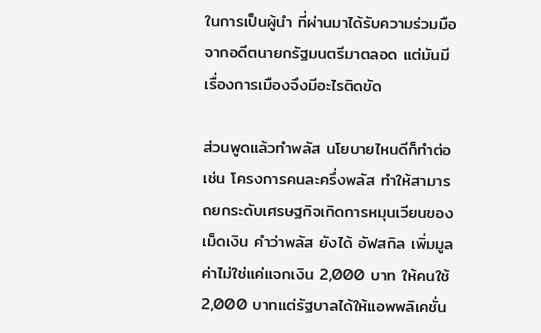ในการเป็นผู้นำ ที่ผ่านมาได้รับความร่วมมือจากอดีตนายกรัฐมนตรีมาตลอด แต่มันมีเรื่องการเมืองจึงมีอะไรติดขัด

ส่วนพูดแล้วทำพลัส นโยบายไหนดีก็ทำต่อ เช่น โครงการคนละครึ่งพลัส ทำให้สามารถยกระดับเศรษฐกิจเกิดการหมุนเวียนของเม็ดเงิน คำว่าพลัส ยังได้ อัฟสกิล เพิ่มมูลค่าไม่ใช่แค่แจกเงิน 2,000 บาท ให้คนใช้ 2,000 บาทแต่รัฐบาลได้ให้แอพพลิเคชั่น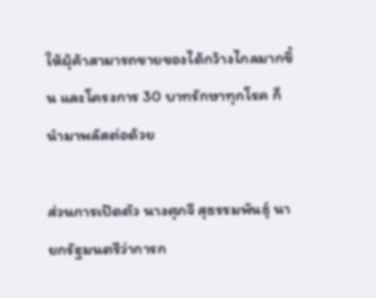ให้ผุ้ค้าสามารถขายของได้กว้างไกลมากขึ้น และโครงการ 30 บาทรักษาทุกโรค ก็นำมาพลัสต่อด้วย

ส่วนการเปิดตัว นางศุภจี สุธรรมพันธุ์ นายกรัฐมนตรีว่าการก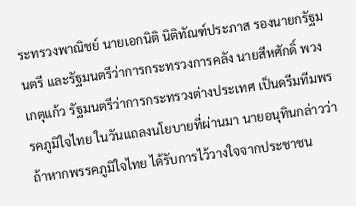ระทรวงพาณิชย์ นายเอกนิติ นิติทัณฑ์ประภาส รองนายกรัฐมนตรี และรัฐมนตรีว่าการกระทรวงการคลัง นายสีหศักดิ์ พวงเกตุแก้ว รัฐมนตรีว่าการกระทรวงต่างประเทศ เป็นดรีมทีมพรรคภูมิใจไทย ในวันแถลงนโยบายที่ผ่านมา นายอนุทินกล่าวว่า ถ้าหากพรรคภูมิใจไทย ได้รับการไว้วางใจจากประชาชน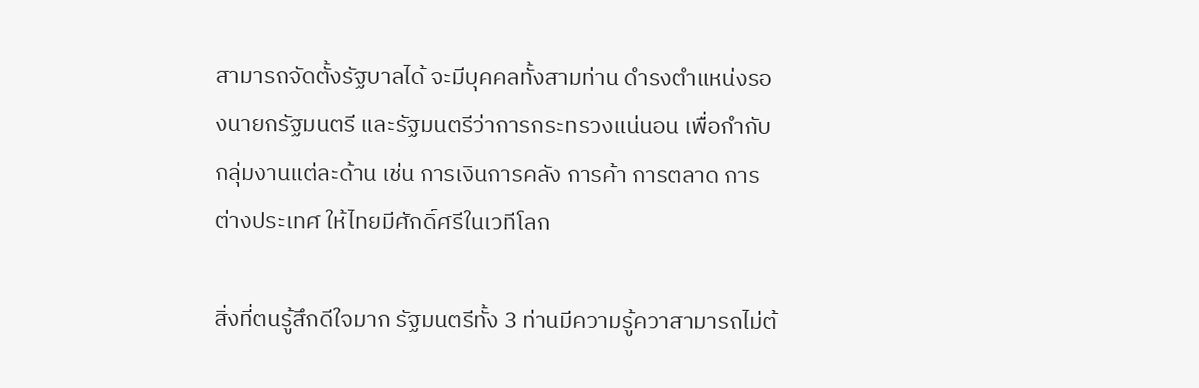สามารถจัดตั้งรัฐบาลได้ จะมีบุคคลทั้งสามท่าน ดํารงตําแหน่งรองนายกรัฐมนตรี และรัฐมนตรีว่าการกระทรวงแน่นอน เพื่อกำกับกลุ่มงานแต่ละด้าน เช่น การเงินการคลัง การค้า การตลาด การต่างประเทศ ให้ไทยมีศักดิ์ศรีในเวทีโลก

สิ่งที่ตนรู้สึกดีใจมาก รัฐมนตรีทั้ง 3 ท่านมีความรู้ควาสามารถไม่ต้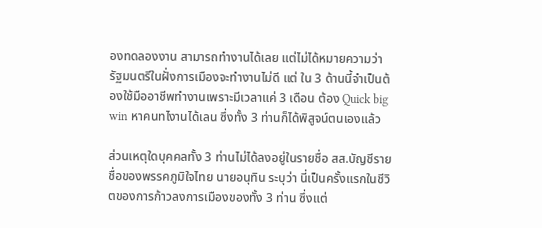องทดลองงาน สามารถทำงานได้เลย แต่ไม่ได้หมายความว่ารัฐมนตรีในฝั่งการเมืองจะทำงานไม่ดี แต่ ใน 3 ด้านนี้จำเป็นต้องใช้มืออาชีพทำงานเพราะมีเวลาแค่ 3 เดือน ต้อง Quick big win หาคนทไงานได้เลน ซึ่งทั้ง 3 ท่านก็ได้พิสูจน์ตนเองแล้ว

ส่วนเหตุใดบุคคลทั้ง 3 ท่านไม่ได้ลงอยู่ในรายชื่อ สส.บัญชีรายชื่อของพรรคภูมิใจไทย นายอนุทิน ระบุว่า นี่เป็นครั้งแรกในชีวิตของการก้าวลงการเมืองของทั้ง 3 ท่าน ซึ่งแต่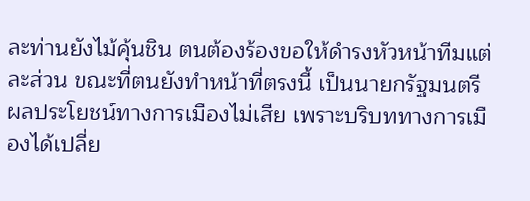ละท่านยังไม้คุ้นชิน ตนต้องร้องขอให้ดำรงหัวหน้าทีมแต่ละส่วน ขณะที่ตนยังทำหน้าที่ตรงนี้ เป็นนายกรัฐมนตรี ผลประโยชน์ทางการเมืองไม่เสีย เพราะบริบททางการเมืองได้เปลี่ย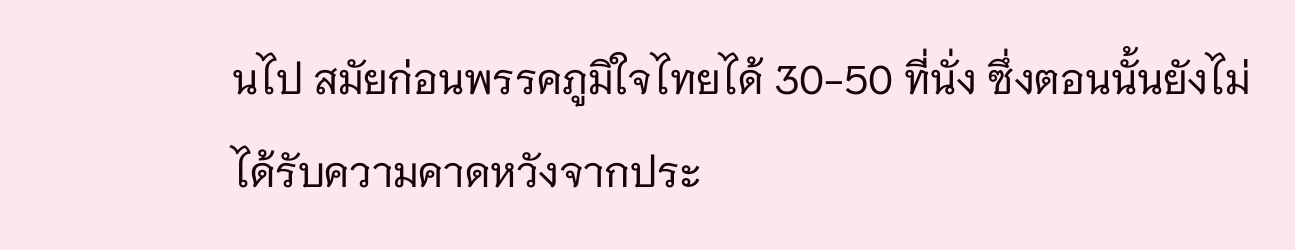นไป สมัยก่อนพรรคภูมิใจไทยได้ 30-50 ที่นั่ง ซึ่งตอนนั้นยังไม่ได้รับความคาดหวังจากประ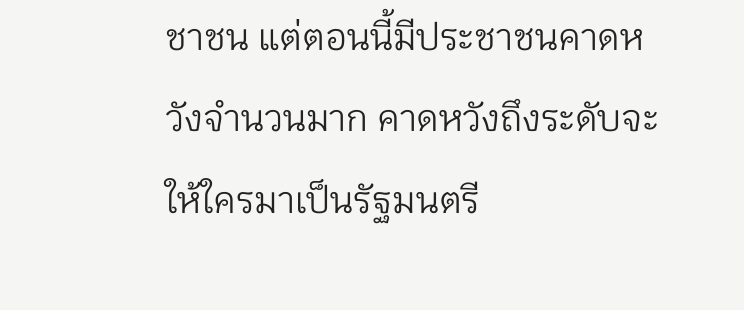ชาชน แต่ตอนนี้มีประชาชนคาดหวังจำนวนมาก คาดหวังถึงระดับจะให้ใครมาเป็นรัฐมนตรี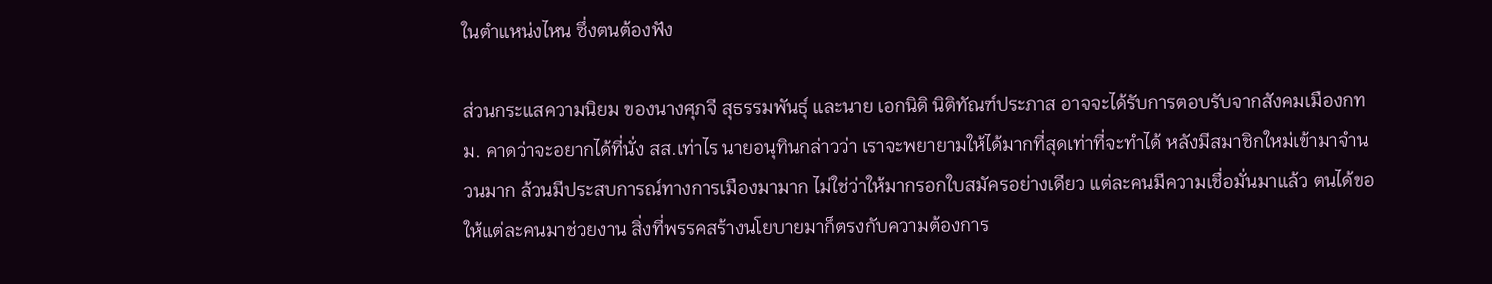ในตำแหน่งไหน ซึ่งตนต้องฟัง

ส่วนกระแสความนิยม ของนางศุภจี สุธรรมพันธุ์ และนาย เอกนิติ นิติทัณฑ์ประภาส อาจจะได้รับการตอบรับจากสังคมเมืองกทม. คาดว่าจะอยากได้ที่นั่ง สส.เท่าไร นายอนุทินกล่าวว่า เราจะพยายามให้ได้มากที่สุดเท่าที่จะทำได้ หลังมีสมาชิกใหม่เข้ามาจำนวนมาก ล้วนมีประสบการณ์ทางการเมืองมามาก ไม่ใช่ว่าให้มากรอกใบสมัครอย่างเดียว แต่ละคนมีความเชื่อมั่นมาแล้ว ตนได้ขอให้แต่ละคนมาช่วยงาน สิ่งที่พรรคสร้างนโยบายมาก็ตรงกับความต้องการ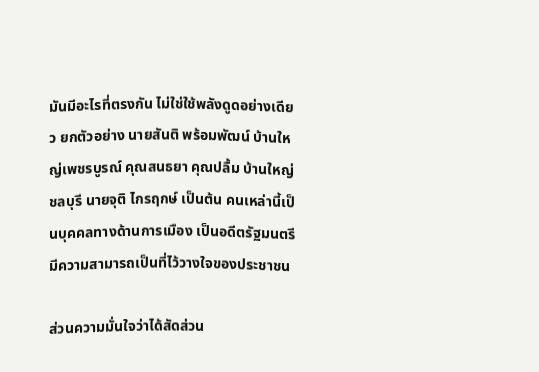มันมีอะไรที่ตรงกัน ไม่ใช่ใช้พลังดูดอย่างเดียว ยกตัวอย่าง นายสันติ พร้อมพัฒน์ บ้านใหญ่เพชรบูรณ์ คุณสนธยา คุณปลื้ม บ้านใหญ่ชลบุรี นายจุติ ไกรฤกษ์ เป็นต้น คนเหล่านี้เป็นบุคคลทางด้านการเมือง เป็นอดีตรัฐมนตรีมีความสามารถเป็นที่ไว้วางใจของประชาชน

ส่วนความมั่นใจว่าได้สัดส่วน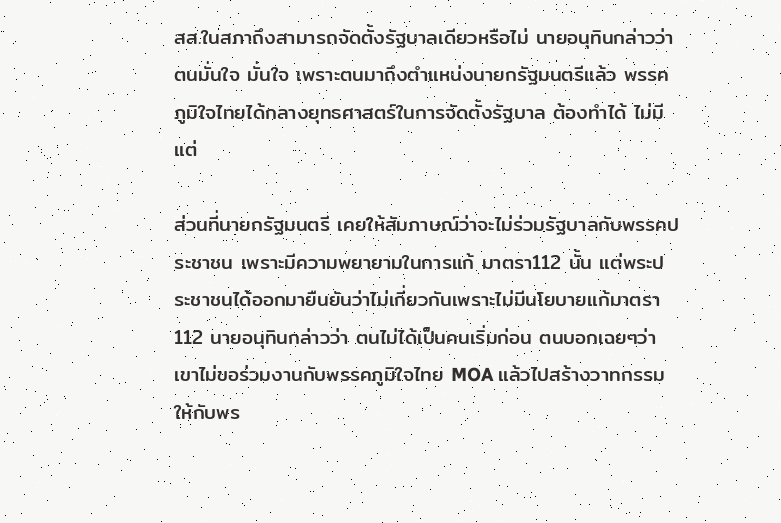สส.ในสภาถึงสามารถจัดตั้งรัฐบาลเดียวหรือไม่ นายอนุทินกล่าวว่า ตนมั่นใจ มั่นใจ เพราะตนมาถึงตำแหน่งนายกรัฐมนตรีแล้ว พรรคภูมิใจไทยได้กลางยุทธศาสตร์ในการจัดตั้งรัฐบาล ต้องทำได้ ไม่มีแต่

ส่วนที่นายกรัฐมนตรี เคยให้สัมภาษณ์ว่าจะไม่ร่วมรัฐบาลกับพรรคประชาชน เพราะมีความพยายามในการแก้ มาตรา112 นั้น แต่พระประชาชนได้ออกมายืนยันว่าไม่เกี่ยวกันเพราะไม่มีนโยบายแก้มาตรา 112 นายอนุทินกล่าวว่า ตนไม่ได้เป็นคนเริ่มก่อน ตนบอกเฉยๆว่าเขาไม่ขอร่วมงานกับพรรคภูมิใจไทย MOA แล้วไปสร้างวาทกรรมให้กับพร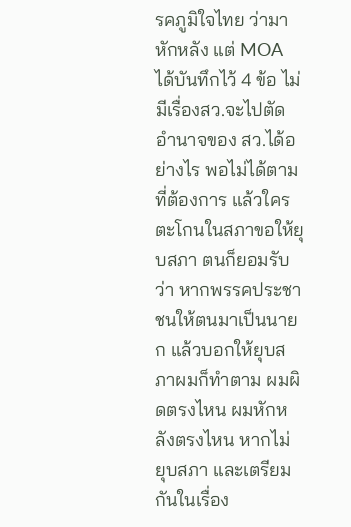รคภูมิใจไทย ว่ามาหักหลัง แต่ MOA ได้บันทึกไว้ 4 ข้อ ไม่มีเรื่องสว.จะไปตัดอำนาจของ สว.ได้อย่างไร พอไม่ได้ตามที่ต้องการ แล้วใครตะโกนในสภาขอให้ยุบสภา ตนก็ยอมรับว่า หากพรรคประชาชนให้ตนมาเป็นนายก แล้วบอกให้ยุบสภาผมก็ทำตาม ผมผิดตรงไหน ผมหักหลังตรงไหน หากไม่ ยุบสภา และเตรียมกันในเรื่อง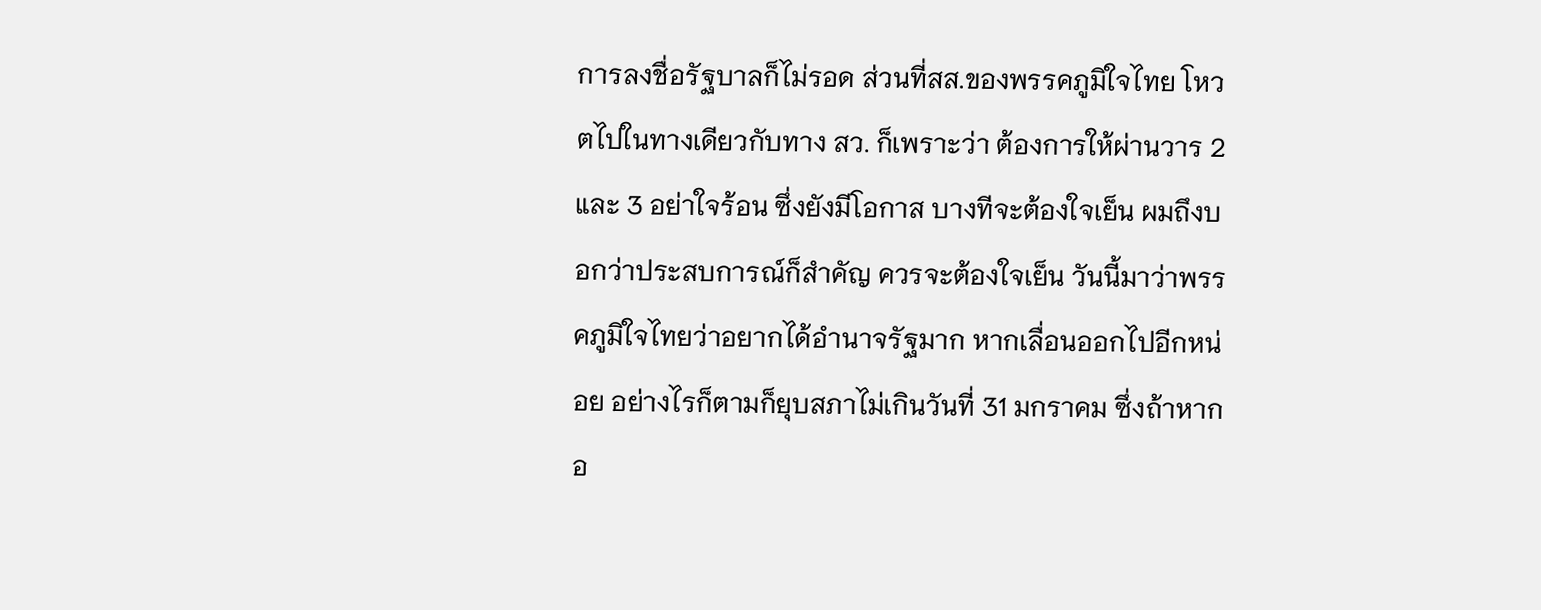การลงชื่อรัฐบาลก็ไม่รอด ส่วนที่สส.ของพรรคภูมิใจไทย โหวตไปในทางเดียวกับทาง สว. ก็เพราะว่า ต้องการให้ผ่านวาร 2 และ 3 อย่าใจร้อน ซึ่งยังมีโอกาส บางทีจะต้องใจเย็น ผมถึงบอกว่าประสบการณ์ก็สำคัญ ควรจะต้องใจเย็น วันนี้มาว่าพรรคภูมิใจไทยว่าอยากได้อำนาจรัฐมาก หากเลื่อนออกไปอีกหน่อย อย่างไรก็ตามก็ยุบสภาไม่เกินวันที่ 31 มกราคม ซึ่งถ้าหากอ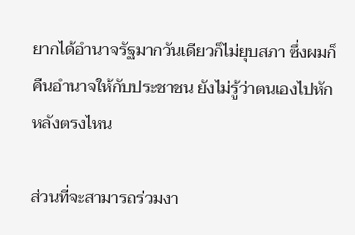ยากได้อำนาจรัฐมากวันเดียวก็ไม่ยุบสภา ซึ่งผมก็คืนอํานาจให้กับประชาชน ยังไม่รู้ว่าตนเองไปหักหลังตรงไหน

ส่วนที่จะสามารถร่วมงา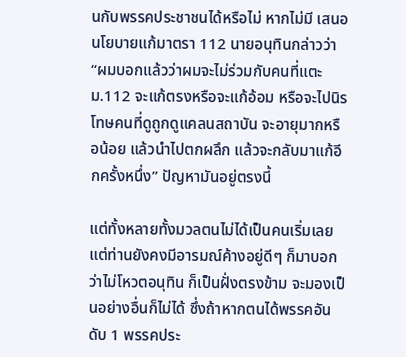นกับพรรคประชาชนได้หรือไม่ หากไม่มี เสนอนโยบายแก้มาตรา 112 นายอนุทินกล่าวว่า “ผมบอกแล้วว่าผมจะไม่ร่วมกับคนที่แตะ ม.112 จะแก้ตรงหรือจะแก้อ้อม หรือจะไปนิรโทษคนที่ดูถูกดูแคลนสถาบัน จะอายุมากหรือน้อย แล้วนำไปตกผลึก แล้วจะกลับมาแก้อีกครั้งหนึ่ง” ปัญหามันอยู่ตรงนี้

แต่ทั้งหลายทั้งมวลตนไม่ได้เป็นคนเริ่มเลย แต่ท่านยังคงมีอารมณ์ค้างอยู่ดีๆ ก็มาบอกว่าไม่โหวตอนุทิน ก็เป็นฝั่งตรงข้าม จะมองเป็นอย่างอื่นก็ไม่ได้ ซึ่งถ้าหากตนได้พรรคอันดับ 1 พรรคประ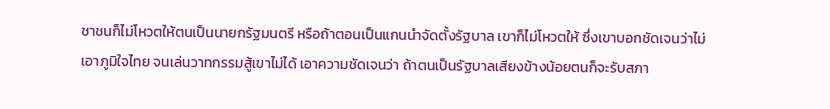ชาชนก็ไม่โหวตให้ตนเป็นนายกรัฐมนตรี หรือถ้าตอนเป็นแกนนำจัดตั้งรัฐบาล เขาก็ไม่โหวตให้ ซึ่งเขาบอกชัดเจนว่าไม่เอาภูมิใจไทย จนเล่นวาทกรรมสู้เขาไม่ได้ เอาความชัดเจนว่า ถ้าตนเป็นรัฐบาลเสียงข้างน้อยตนก็จะรับสภา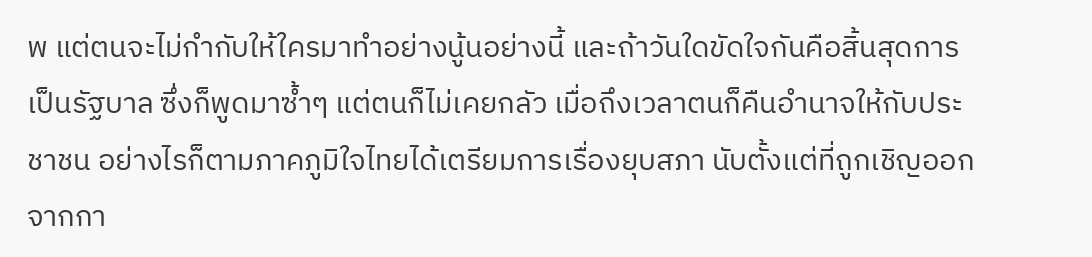พ แต่ตนจะไม่กำกับให้ใครมาทำอย่างนู้นอย่างนี้ และถ้าวันใดขัดใจกันคือสิ้นสุดการเป็นรัฐบาล ซึ่งก็พูดมาซ้ำๆ แต่ตนก็ไม่เคยกลัว เมื่อถึงเวลาตนก็คืนอำนาจให้กับประชาชน อย่างไรก็ตามภาคภูมิใจไทยได้เตรียมการเรื่องยุบสภา นับตั้งแต่ที่ถูกเชิญออกจากกา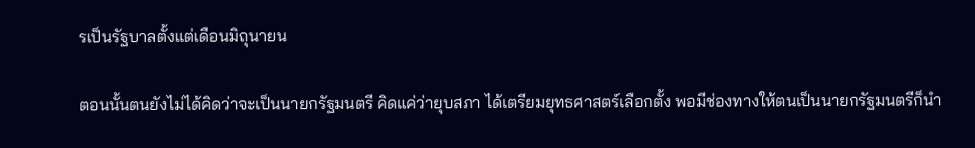รเป็นรัฐบาลตั้งแต่เดือนมิถุนายน

ตอนนั้นตนยังไม่ได้คิดว่าจะเป็นนายกรัฐมนตรี คิดแค่ว่ายุบสภา ได้เตรียมยุทธศาสตร์เลือกตั้ง พอมีช่องทางให้ตนเป็นนายกรัฐมนตรีก็นำ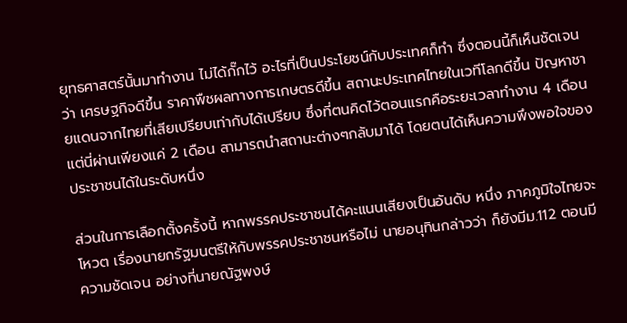ยุทธศาสตร์นั้นมาทำงาน ไม่ได้กั๊กไว้ อะไรที่เป็นประโยชน์กับประเทศก็ทำ ซึ่งตอนนี้ก็เห็นชัดเจนว่า เศรษฐกิจดีขึ้น ราคาพืชผลทางการเกษตรดีขึ้น สถานะประเทศไทยในเวทีโลกดีขึ้น ปัญหาชายแดนจากไทยที่เสียเปรียบเท่ากับได้เปรียบ ซึ่งที่ตนคิดไว้ตอนแรกคือระยะเวลาทำงาน 4 เดือน แต่นี่ผ่านเพียงแค่ 2 เดือน สามารถนำสถานะต่างๆกลับมาได้ โดยตนได้เห็นความพึงพอใจของประชาชนได้ในระดับหนึ่ง

ส่วนในการเลือกตั้งครั้งนี้ หากพรรคประชาชนได้คะแนนเสียงเป็นอันดับ หนึ่ง ภาคภูมิใจไทยจะโหวต เรื่องนายกรัฐมนตรีให้กับพรรคประชาชนหรือไม่ นายอนุทินกล่าวว่า ก็ยังมีม.112 ตอนมีความชัดเจน อย่างที่นายณัฐพงษ์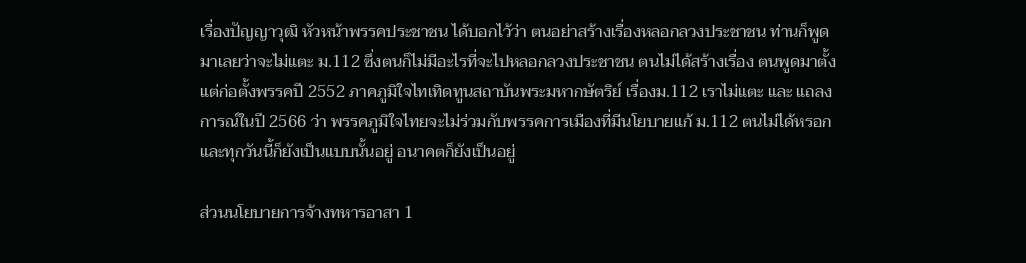เรื่องปัญญาวุฒิ หัวหน้าพรรคประชาชน ได้บอกไว้ว่า ตนอย่าสร้างเรื่องหลอกลวงประชาชน ท่านก็พูดมาเลยว่าจะไม่แตะ ม.112 ซึ่งตนก็ไม่มีอะไรที่จะไปหลอกลวงประชาชน ตนไม่ได้สร้างเรื่อง ตนพูดมาตั้งแต่ก่อตั้งพรรคปี 2552 ภาคภูมิใจไทเทิดทูนสถาบันพระมหากษัตริย์ เรื่องม.112 เราไม่แตะ และ แถลงการณ์ในปี 2566 ว่า พรรคภูมิใจไทยจะไม่ร่วมกับพรรคการเมืองที่มีนโยบายแก้ ม.112 ตนไม่ได้หรอก และทุกวันนี้ก็ยังเป็นแบบนั้นอยู่ อนาคตก็ยังเป็นอยู่

ส่วนนโยบายการจ้างทหารอาสา 1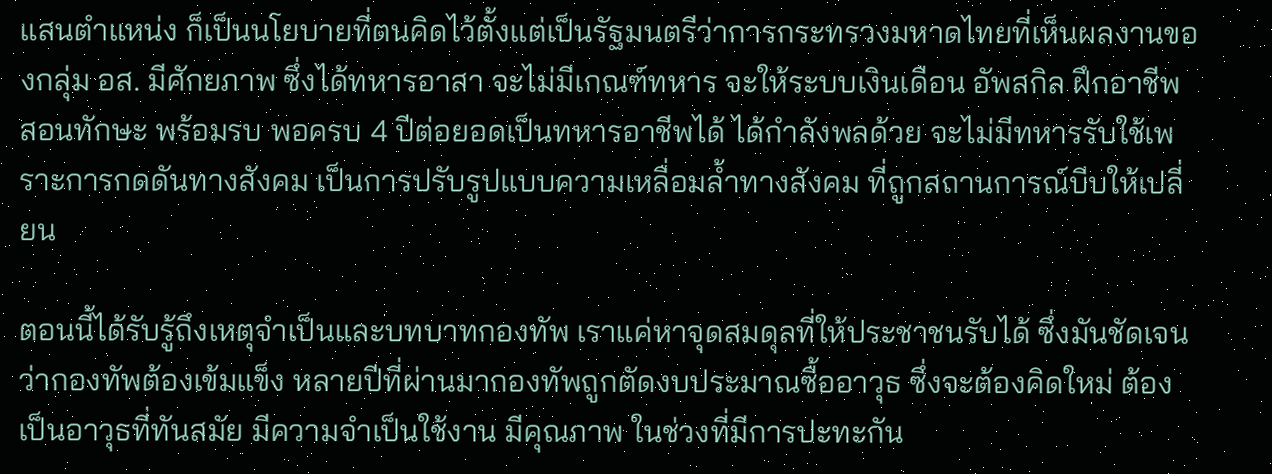แสนตำแหน่ง ก็เป็นนโยบายที่ตนคิดไว้ตั้งแต่เป็นรัฐมนตรีว่าการกระทรวงมหาดไทยที่เห็นผลงานของกลุ่ม อส. มีศักยภาพ ซึ่งได้ทหารอาสา จะไม่มีเกณฑ์ทหาร จะให้ระบบเงินเดือน อัพสกิล ฝึกอาชีพ สอนทักษะ พร้อมรบ พอครบ 4 ปีต่อยอดเป็นทหารอาชีพได้ ได้กำลังพลด้วย จะไม่มีทหารรับใช้เพราะการกดดันทางสังคม เป็นการปรับรูปแบบความเหลื่อมล้ำทางสังคม ที่ถูกสถานการณ์บีบให้เปลี่ยน

ตอนนี้ได้รับรู้ถึงเหตุจำเป็นและบทบาทกองทัพ เราแค่หาจุดสมดุลที่ให้ประชาชนรับได้ ซึ่งมันชัดเจนว่ากองทัพต้องเข้มแข็ง หลายปีที่ผ่านมากองทัพถูกตัดงบประมาณซื้ออาวุธ ซึ่งจะต้องคิดใหม่ ต้องเป็นอาวุธที่ทันสมัย มีความจำเป็นใช้งาน มีคุณภาพ ในช่วงที่มีการปะทะกัน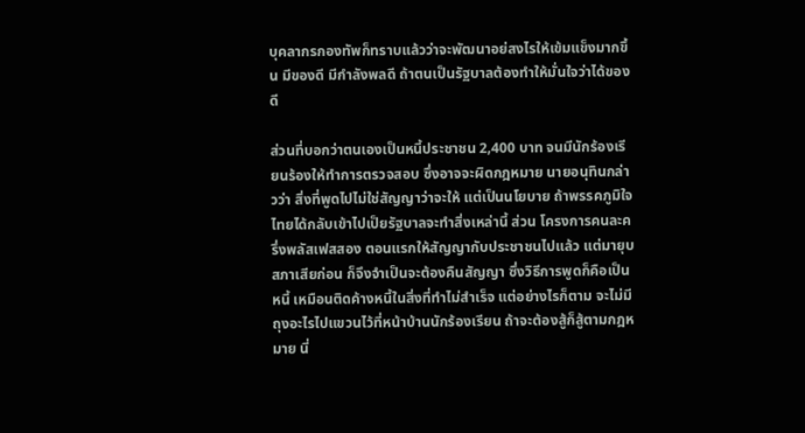บุคลากรกองทัพก็ทราบแล้วว่าจะพัฒนาอย่สงไรให้เข้มแข็งมากขึ้น มีของดี มีกำลังพลดี ถ้าตนเป็นรัฐบาลต้องทำให้มั่นใจว่าได้ของดี

ส่วนที่บอกว่าตนเองเป็นหนี้ประชาชน 2,400 บาท จนมีนักร้องเรียนร้องให้ทําการตรวจสอบ ซึ่งอาจจะผิดกฎหมาย นายอนุทินกล่าวว่า สิ่งที่พูดไปไม่ใช่สัญญาว่าจะให้ แต่เป็นนโยบาย ถ้าพรรคภูมิใจไทยได้กลับเข้าไปเป็ยรัฐบาลจะทำสิ่งเหล่านี้ ส่วน โครงการคนละครึ่งพลัสเฟสสอง ตอนแรกให้สัญญากับประชาชนไปแล้ว แต่มายุบสภาเสียก่อน ก็จึงจำเป็นจะต้องคืนสัญญา ซึ่งวิธีการพูดก็คือเป็นหนี้ เหมือนติดค้างหนี้ในสิ่งที่ทำไม่สำเร็จ แต่อย่างไรก็ตาม จะไม่มีถุงอะไรไปแขวนไว้ที่หน้าบ้านนักร้องเรียน ถ้าจะต้องสู้ก็สู้ตามกฎหมาย นี่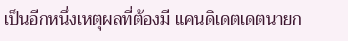เป็นอีกหนึ่งเหตุผลที่ต้องมี แคนดิเดตเดตนายก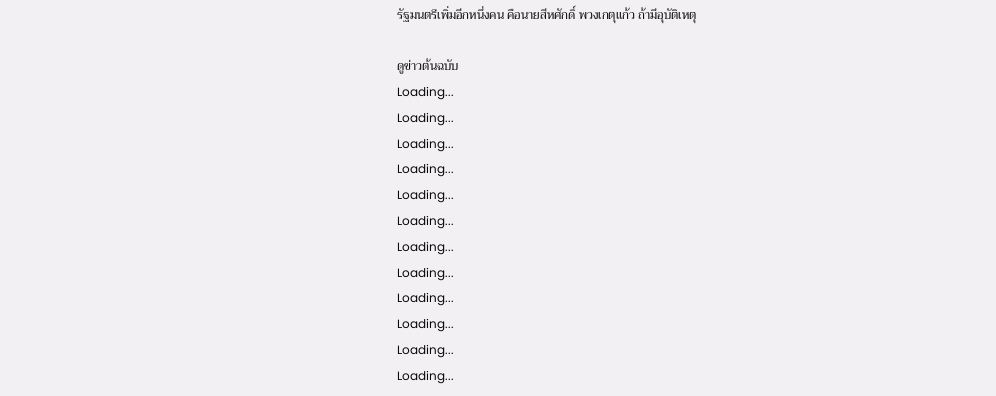รัฐมนตรีเพิ่มอีกหนึ่งคน คือนายสีหศักดิ์ พวงเกตุแก้ว ถ้ามีอุบัติเหตุ

ดูข่าวต้นฉบับ
Loading...
Loading...
Loading...
Loading...
Loading...
Loading...
Loading...
Loading...
Loading...
Loading...
Loading...
Loading...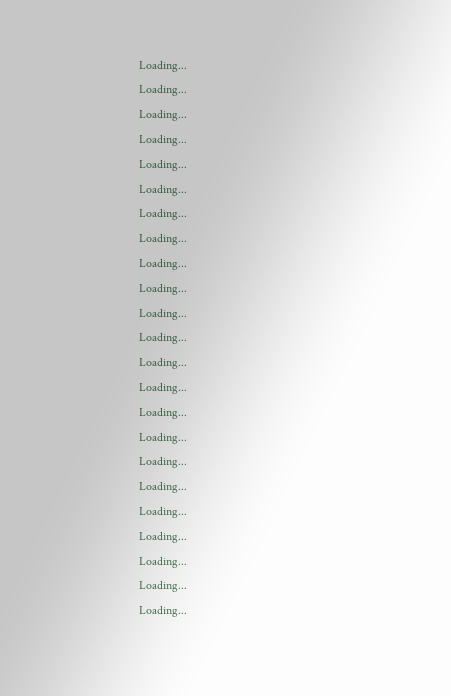Loading...
Loading...
Loading...
Loading...
Loading...
Loading...
Loading...
Loading...
Loading...
Loading...
Loading...
Loading...
Loading...
Loading...
Loading...
Loading...
Loading...
Loading...
Loading...
Loading...
Loading...
Loading...
Loading...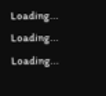Loading...
Loading...
Loading...